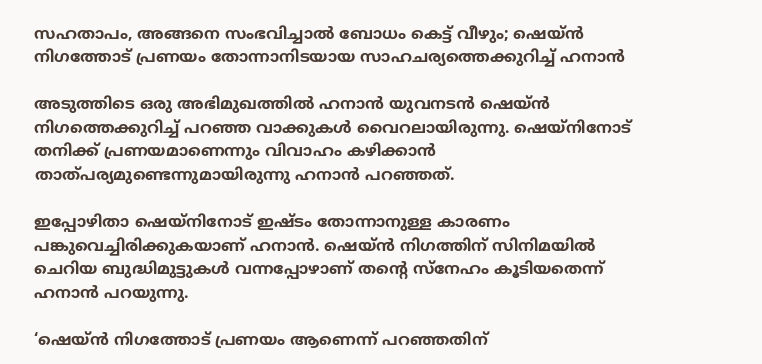സഹതാപം, അങ്ങനെ സംഭവിച്ചാല്‍ ബോധം കെട്ട് വീഴും; ഷെയ്ന്‍ നിഗത്തോട് പ്രണയം തോന്നാനിടയായ സാഹചര്യത്തെക്കുറിച്ച് ഹനാന്‍

അടുത്തിടെ ഒരു അഭിമുഖത്തില്‍ ഹനാന്‍ യുവനടന്‍ ഷെയ്ന്‍ നിഗത്തെക്കുറിച്ച് പറഞ്ഞ വാക്കുകള്‍ വൈറലായിരുന്നു. ഷെയ്‌നിനോട് തനിക്ക് പ്രണയമാണെന്നും വിവാഹം കഴിക്കാന്‍ താത്പര്യമുണ്ടെന്നുമായിരുന്നു ഹനാന്‍ പറഞ്ഞത്.

ഇപ്പോഴിതാ ഷെയ്‌നിനോട് ഇഷ്ടം തോന്നാനുള്ള കാരണം പങ്കുവെച്ചിരിക്കുകയാണ് ഹനാന്‍. ഷെയ്ന്‍ നിഗത്തിന് സിനിമയില്‍ ചെറിയ ബുദ്ധിമുട്ടുകള്‍ വന്നപ്പോഴാണ് തന്റെ സ്‌നേഹം കൂടിയതെന്ന് ഹനാന്‍ പറയുന്നു.

‘ഷെയ്ന്‍ നിഗത്തോട് പ്രണയം ആണെന്ന് പറഞ്ഞതിന്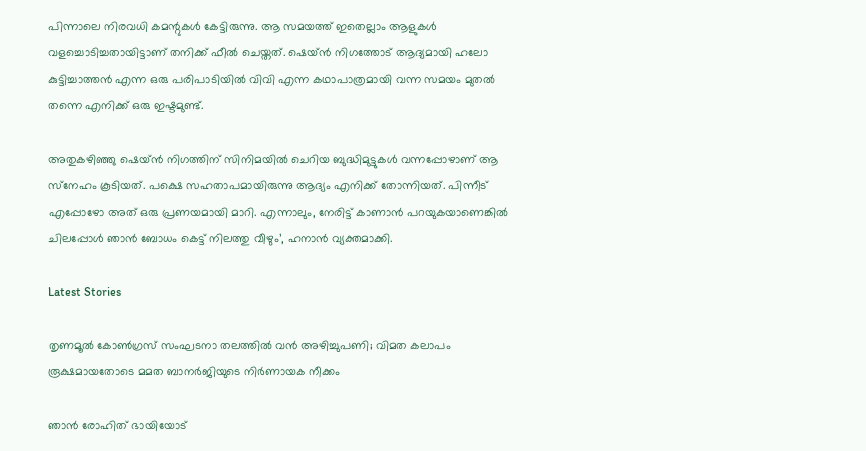പിന്നാലെ നിരവധി കമന്റുകള്‍ കേട്ടിരുന്നു. ആ സമയത്ത് ഇതെല്ലാം ആളുകള്‍ വളച്ചൊടിച്ചതായിട്ടാണ് തനിക്ക് ഫീല്‍ ചെയ്തത്. ഷെയ്ന്‍ നിഗത്തോട് ആദ്യമായി ഹലോ കുട്ടിച്ചാത്തന്‍ എന്ന ഒരു പരിപാടിയില്‍ വിവി എന്ന കഥാപാത്രമായി വന്ന സമയം മുതല്‍ തന്നെ എനിക്ക് ഒരു ഇഷ്ടമുണ്ട്.

അതുകഴിഞ്ഞു ഷെയ്ന്‍ നിഗത്തിന് സിനിമയില്‍ ചെറിയ ബുദ്ധിമുട്ടുകള്‍ വന്നപ്പോഴാണ് ആ സ്‌നേഹം കൂടിയത്. പക്ഷെ സഹതാപമായിരുന്നു ആദ്യം എനിക്ക് തോന്നിയത്. പിന്നീട് എപ്പോഴോ അത് ഒരു പ്രണയമായി മാറി. എന്നാലും, നേരിട്ട് കാണാന്‍ പറയുകയാണെങ്കില്‍ ചിലപ്പോള്‍ ഞാന്‍ ബോധം കെട്ട് നിലത്തു വീഴും’, ഹനാന്‍ വ്യക്തമാക്കി.

Latest Stories

തൃണമൂൽ കോൺഗ്രസ് സംഘടനാ തലത്തിൽ വൻ അഴിച്ചുപണി; വിമത കലാപം രൂക്ഷമായതോടെ മമത ബാനർജിയുടെ നിർണായക നീക്കം

ഞാൻ രോഹിത് ഭായിയോട്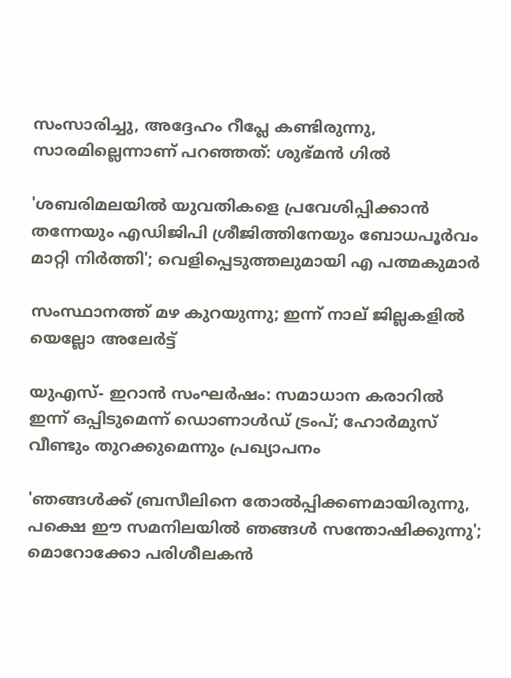സംസാരിച്ചു, അദ്ദേഹം റീപ്ലേ കണ്ടിരുന്നു, സാരമില്ലെന്നാണ് പറഞ്ഞത്: ശുഭ്മൻ ഗിൽ

'ശബരിമലയില്‍ യുവതികളെ പ്രവേശിപ്പിക്കാന്‍ തന്നേയും എഡിജിപി ശ്രീജിത്തിനേയും ബോധപൂര്‍വം മാറ്റി നിര്‍ത്തി'; വെളിപ്പെടുത്തലുമായി എ പത്മകുമാര്‍

സംസ്ഥാനത്ത് മഴ കുറയുന്നു; ഇന്ന് നാല് ജില്ലകളില്‍ യെല്ലോ അലേര്‍ട്ട്

യുഎസ്- ഇറാൻ സംഘർഷം: സമാധാന കരാറിൽ ഇന്ന് ഒപ്പിടുമെന്ന് ഡൊണാൾഡ് ട്രംപ്; ഹോർമുസ് വീണ്ടും തുറക്കുമെന്നും പ്രഖ്യാപനം

'ഞങ്ങൾക്ക് ബ്രസീലിനെ തോൽപ്പിക്കണമായിരുന്നു, പക്ഷെ ഈ സമനിലയിൽ ഞങ്ങൾ സന്തോഷിക്കുന്നു'; മൊറോക്കോ പരിശീലകൻ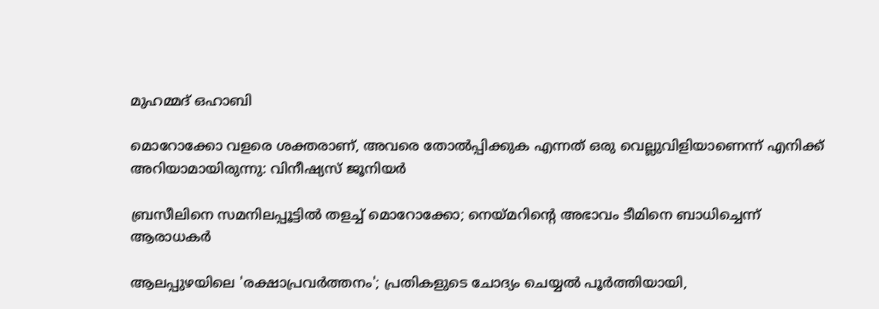മുഹമ്മദ് ഒഹാബി

മൊറോക്കോ വളരെ ശക്തരാണ്, അവരെ തോൽപ്പിക്കുക എന്നത് ഒരു വെല്ലുവിളിയാണെന്ന് എനിക്ക് അറിയാമായിരുന്നു: വിനീഷ്യസ് ജൂനിയർ

ബ്രസീലിനെ സമനിലപ്പൂട്ടിൽ തളച്ച് മൊറോക്കോ; നെയ്മറിന്റെ അഭാവം ടീമിനെ ബാധിച്ചെന്ന് ആരാധകർ

ആലപ്പുഴയിലെ 'രക്ഷാപ്രവർത്തനം'; പ്രതികളുടെ ചോദ്യം ചെയ്യൽ പൂർത്തിയായി,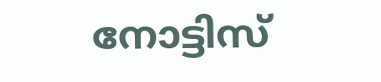നോട്ടിസ്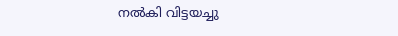നൽകി വിട്ടയച്ചു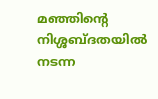മഞ്ഞിന്റെ നിശ്ശബ്ദതയിൽ നടന്ന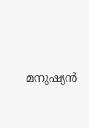മനുഷ്യൻ